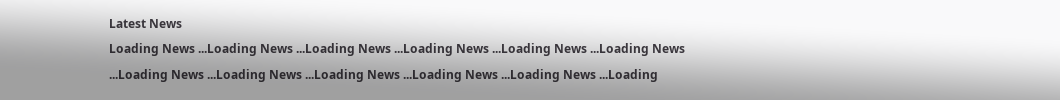Latest News
Loading News ...Loading News ...Loading News ...Loading News ...Loading News ...Loading News ...Loading News ...Loading News ...Loading News ...Loading News ...Loading News ...Loading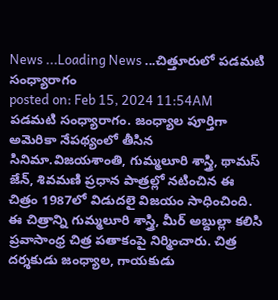News ...Loading News ...చిత్తూరులో పడమటి సంధ్యారాగం
posted on: Feb 15, 2024 11:54AM
పడమటి సంధ్యారాగం. జంధ్యాల పూర్తిగా అమెరికా నేపథ్యంలో తీసిన సినిమా.విజయశాంతి, గుమ్మలూరి శాస్త్రి, థామస్ జేన్, శివమణి ప్రధాన పాత్రల్లో నటించిన ఈ చిత్రం 1987లో విడుదలై విజయం సాధించింది. ఈ చిత్రాన్ని గుమ్మలూరి శాస్త్రి, మీర్ అబ్దుల్లా కలిసి ప్రవాసాంధ్ర చిత్ర పతాకంపై నిర్మించారు. చిత్ర దర్శకుడు జంధ్యాల, గాయకుడు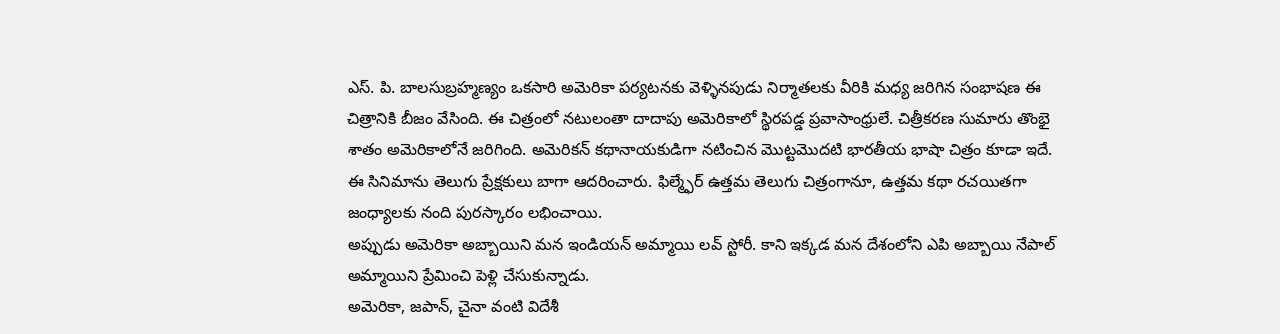ఎస్. పి. బాలసుబ్రహ్మణ్యం ఒకసారి అమెరికా పర్యటనకు వెళ్ళినపుడు నిర్మాతలకు వీరికి మధ్య జరిగిన సంభాషణ ఈ చిత్రానికి బీజం వేసింది. ఈ చిత్రంలో నటులంతా దాదాపు అమెరికాలో స్థిరపడ్డ ప్రవాసాంధ్రులే. చిత్రీకరణ సుమారు తొంభై శాతం అమెరికాలోనే జరిగింది. అమెరికన్ కథానాయకుడిగా నటించిన మొట్టమొదటి భారతీయ భాషా చిత్రం కూడా ఇదే.
ఈ సినిమాను తెలుగు ప్రేక్షకులు బాగా ఆదరించారు. ఫిల్మ్ఫేర్ ఉత్తమ తెలుగు చిత్రంగానూ, ఉత్తమ కథా రచయితగా జంధ్యాలకు నంది పురస్కారం లభించాయి.
అప్పుడు అమెరికా అబ్బాయిని మన ఇండియన్ అమ్మాయి లవ్ స్టోరీ. కాని ఇక్కడ మన దేశంలోని ఎపి అబ్బాయి నేపాల్ అమ్మాయిని ప్రేమించి పెళ్లి చేసుకున్నాడు.
అమెరికా, జపాన్, చైనా వంటి విదేశీ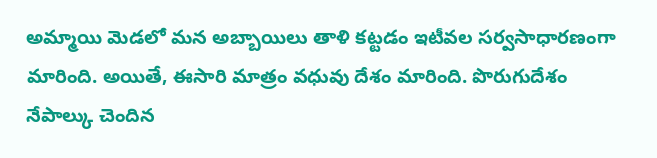అమ్మాయి మెడలో మన అబ్బాయిలు తాళి కట్టడం ఇటీవల సర్వసాధారణంగా మారింది. అయితే, ఈసారి మాత్రం వధువు దేశం మారింది. పొరుగుదేశం నేపాల్కు చెందిన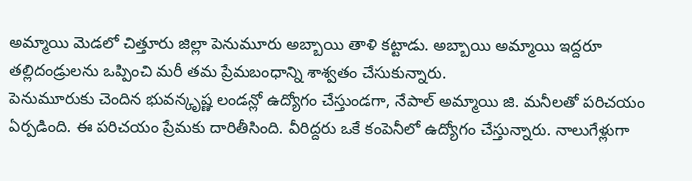అమ్మాయి మెడలో చిత్తూరు జిల్లా పెనుమూరు అబ్బాయి తాళి కట్టాడు. అబ్బాయి అమ్మాయి ఇద్దరూ తల్లిదండ్రులను ఒప్పించి మరీ తమ ప్రేమబంధాన్ని శాశ్వతం చేసుకున్నారు.
పెనుమూరుకు చెందిన భువన్కృష్ణ లండన్లో ఉద్యోగం చేస్తుండగా, నేపాల్ అమ్మాయి జి. మనీలతో పరిచయం ఏర్పడింది. ఈ పరిచయం ప్రేమకు దారితీసింది. వీరిద్దరు ఒకే కంపెనీలో ఉద్యోగం చేస్తున్నారు. నాలుగేళ్లుగా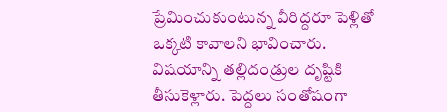ప్రేమించుకుంటున్న వీరిద్దరూ పెళ్లితో ఒక్కటి కావాలని భావించారు. విషయాన్ని తల్లిదండ్రుల దృష్టికి తీసుకెళ్లారు. పెద్దలు సంతోషంగా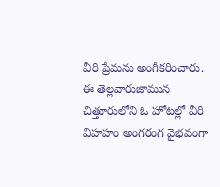వీరి ప్రేమను అంగీకరించారు. ఈ తెల్లవారుజామున చిత్తూరులోని ఓ హోటల్లో వీరి విహహం అంగరంగ వైభవంగా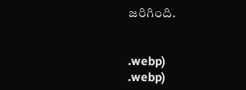జరిగింది.


.webp)
.webp)